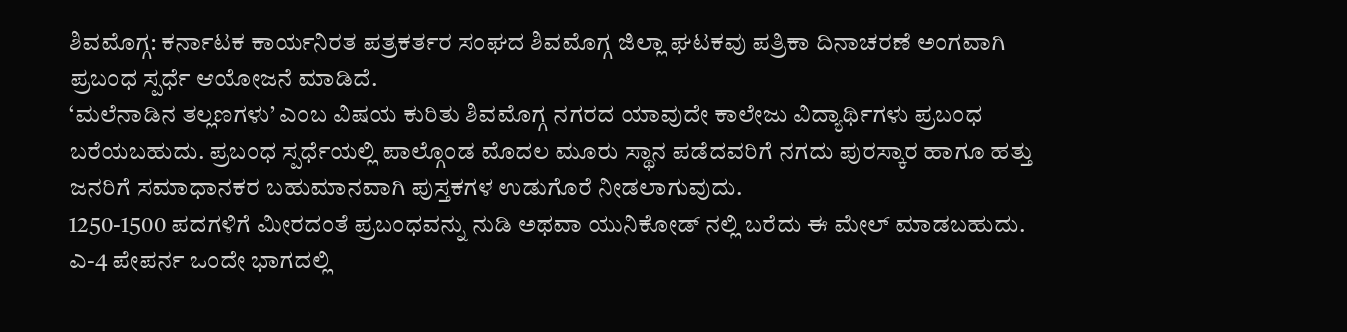ಶಿವಮೊಗ್ಗ: ಕರ್ನಾಟಕ ಕಾರ್ಯನಿರತ ಪತ್ರಕರ್ತರ ಸಂಘದ ಶಿವಮೊಗ್ಗ ಜಿಲ್ಲಾ ಘಟಕವು ಪತ್ರಿಕಾ ದಿನಾಚರಣೆ ಅಂಗವಾಗಿ ಪ್ರಬಂಧ ಸ್ಪರ್ಧೆ ಆಯೋಜನೆ ಮಾಡಿದೆ.
‘ಮಲೆನಾಡಿನ ತಲ್ಲಣಗಳು’ ಎಂಬ ವಿಷಯ ಕುರಿತು ಶಿವಮೊಗ್ಗ ನಗರದ ಯಾವುದೇ ಕಾಲೇಜು ವಿದ್ಯಾರ್ಥಿಗಳು ಪ್ರಬಂಧ ಬರೆಯಬಹುದು. ಪ್ರಬಂಧ ಸ್ಪರ್ಧೆಯಲ್ಲಿ ಪಾಲ್ಗೊಂಡ ಮೊದಲ ಮೂರು ಸ್ಥಾನ ಪಡೆದವರಿಗೆ ನಗದು ಪುರಸ್ಕಾರ ಹಾಗೂ ಹತ್ತು ಜನರಿಗೆ ಸಮಾಧಾನಕರ ಬಹುಮಾನವಾಗಿ ಪುಸ್ತಕಗಳ ಉಡುಗೊರೆ ನೀಡಲಾಗುವುದು.
1250-1500 ಪದಗಳಿಗೆ ಮೀರದಂತೆ ಪ್ರಬಂಧವನ್ನು ನುಡಿ ಅಥವಾ ಯುನಿಕೋಡ್ ನಲ್ಲಿ ಬರೆದು ಈ ಮೇಲ್ ಮಾಡಬಹುದು.
ಎ-4 ಪೇಪರ್ನ ಒಂದೇ ಭಾಗದಲ್ಲಿ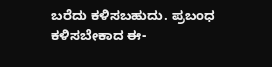ಬರೆದು ಕಳಿಸಬಹುದು. ಪ್ರಬಂಧ ಕಳಿಸಬೇಕಾದ ಈ-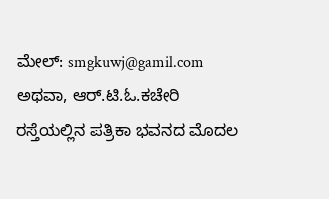ಮೇಲ್: smgkuwj@gamil.com ಅಥವಾ, ಆರ್.ಟಿ.ಓ.ಕಚೇರಿ ರಸ್ತೆಯಲ್ಲಿನ ಪತ್ರಿಕಾ ಭವನದ ಮೊದಲ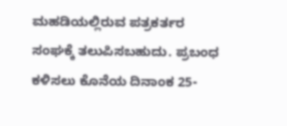ಮಹಡಿಯಲ್ಲಿರುವ ಪತ್ರಕರ್ತರ ಸಂಘಕ್ಕೆ ತಲುಪಿಸಬಹುದು. ಪ್ರಬಂಧ ಕಳಿಸಲು ಕೊನೆಯ ದಿನಾಂಕ 25-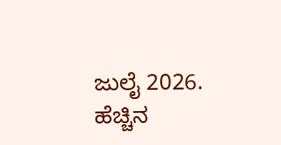ಜುಲೈ 2026.
ಹೆಚ್ಚಿನ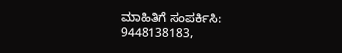ಮಾಹಿತಿಗೆ ಸಂಪರ್ಕಿಸಿ: 9448138183,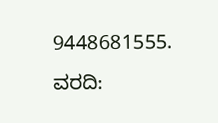9448681555.
ವರದಿ: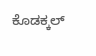ಕೊಡಕ್ಕಲ್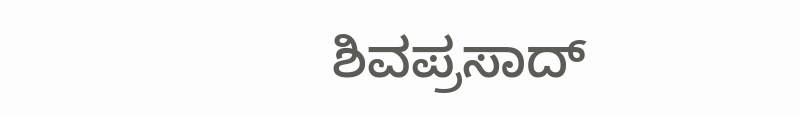ಶಿವಪ್ರಸಾದ್